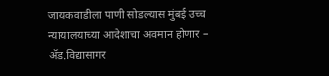जायकवाडीला पाणी सोडल्यास मुंबई उच्च न्यायालयाच्या आदेशाचा अवमान होणार – ॲड.विद्यासागर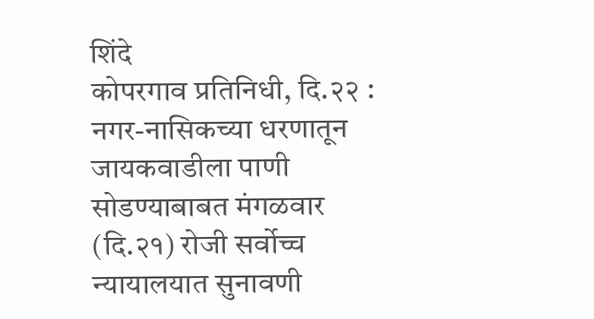शिंदे
कोपरगाव प्रतिनिधी, दि.२२ : नगर-नासिकच्या धरणातून जायकवाडीला पाणी सोडण्याबाबत मंगळवार (दि.२१) रोजी सर्वोच्च न्यायालयात सुनावणी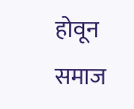होवून समाज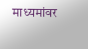माध्यमांवर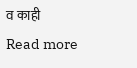व काही
Read more